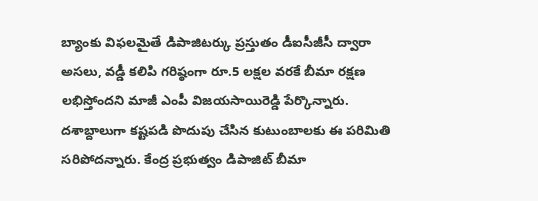బ్యాంకు విఫలమైతే డిపాజిటర్కు ప్రస్తుతం డీఐసీజీసీ ద్వారా అసలు, వడ్డీ కలిపి గరిష్ఠంగా రూ.5 లక్షల వరకే బీమా రక్షణ లభిస్తోందని మాజీ ఎంపీ విజయసాయిరెడ్డి పేర్కొన్నారు. దశాబ్దాలుగా కష్టపడి పొదుపు చేసిన కుటుంబాలకు ఈ పరిమితి సరిపోదన్నారు. కేంద్ర ప్రభుత్వం డిపాజిట్ బీమా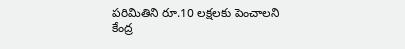పరిమితిని రూ.10 లక్షలకు పెంచాలని కేంద్ర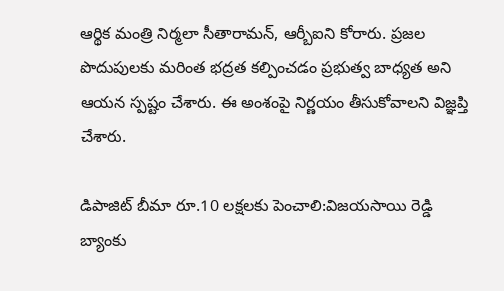ఆర్థిక మంత్రి నిర్మలా సీతారామన్, ఆర్బీఐని కోరారు. ప్రజల పొదుపులకు మరింత భద్రత కల్పించడం ప్రభుత్వ బాధ్యత అని ఆయన స్పష్టం చేశారు. ఈ అంశంపై నిర్ణయం తీసుకోవాలని విజ్ఞప్తి చేశారు.

డిపాజిట్ బీమా రూ.10 లక్షలకు పెంచాలి:విజయసాయి రెడ్డి
బ్యాంకు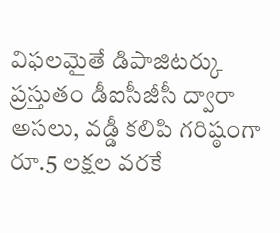విఫలమైతే డిపాజిటర్కు ప్రస్తుతం డీఐసీజీసీ ద్వారా అసలు, వడ్డీ కలిపి గరిష్ఠంగా రూ.5 లక్షల వరకే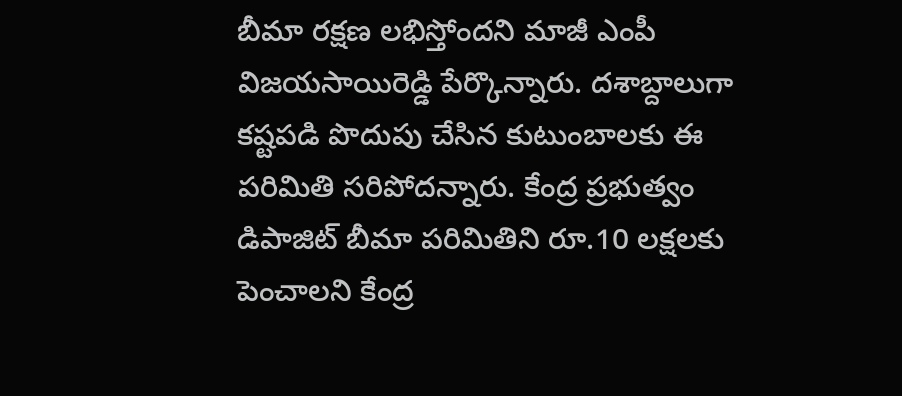బీమా రక్షణ లభిస్తోందని మాజీ ఎంపీ విజయసాయిరెడ్డి పేర్కొన్నారు. దశాబ్దాలుగా కష్టపడి పొదుపు చేసిన కుటుంబాలకు ఈ పరిమితి సరిపోదన్నారు. కేంద్ర ప్రభుత్వం డిపాజిట్ బీమా పరిమితిని రూ.10 లక్షలకు పెంచాలని కేంద్ర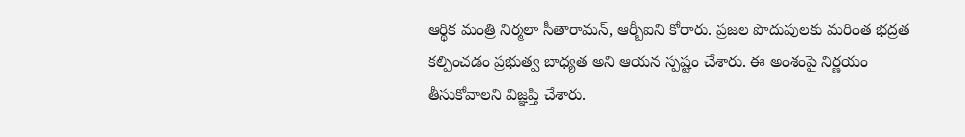ఆర్థిక మంత్రి నిర్మలా సీతారామన్, ఆర్బీఐని కోరారు. ప్రజల పొదుపులకు మరింత భద్రత కల్పించడం ప్రభుత్వ బాధ్యత అని ఆయన స్పష్టం చేశారు. ఈ అంశంపై నిర్ణయం తీసుకోవాలని విజ్ఞప్తి చేశారు.